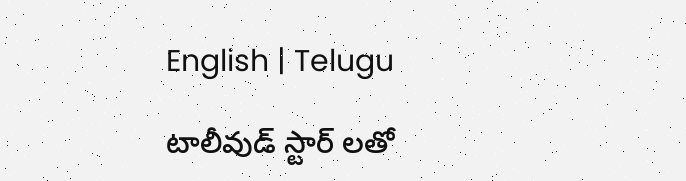English | Telugu

టాలీవుడ్ స్టార్ లతో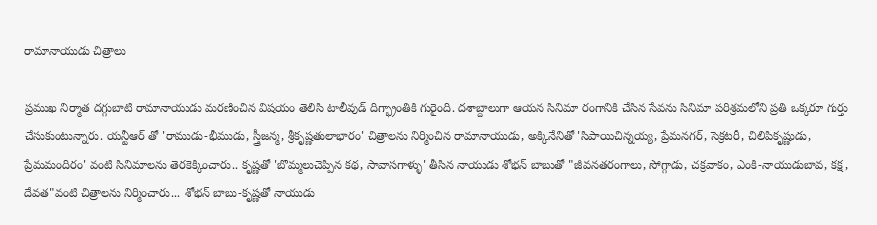రామానాయుడు చిత్రాలు

ప్రముఖ నిర్మాత దగ్గుబాటి రామానాయుడు మరణించిన విషయం తెలిసి టాలీవుడ్ దిగ్భ్రాంతికి గురైంది. దశాబ్దాలుగా ఆయన సినిమా రంగానికి చేసిన సేవను సినిమా పరిశ్రమలోని ప్రతి ఒక్కరూ గుర్తు చేసుకుంటున్నారు. యన్టీఆర్ తో 'రాముడు-భీముడు, స్త్రీజన్మ, శ్రీకృష్ణతులాభారం' చిత్రాలను నిర్మించిన రామానాయుడు, అక్కినేనితో 'సిపాయిచిన్నయ్య, ప్రేమనగర్, సెక్రటరీ, చిలిపికృష్ణుడు, ప్రేమమందిరం' వంటి సినిమాలను తెరకెక్కించారు.. కృష్ణతో 'బొమ్మలుచెప్పిన కథ, సావాసగాళ్ళు' తీసిన నాయుడు శోభన్ బాబుతో "జీవనతరంగాలు, సోగ్గాడు, చక్రవాకం, ఎంకి-నాయుడుబావ, కక్ష, దేవత"వంటి చిత్రాలను నిర్మించారు... శోభన్ బాబు-కృష్ణతో నాయుడు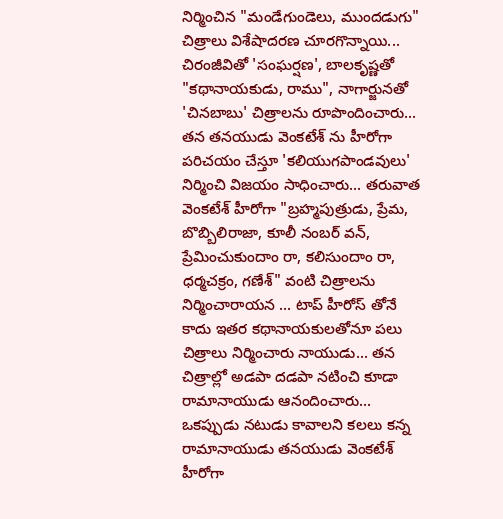నిర్మించిన "మండేగుండెలు, ముందడుగు" చిత్రాలు విశేషాదరణ చూరగొన్నాయి... చిరంజీవితో 'సంఘర్షణ', బాలకృష్ణతో "కథానాయకుడు, రాము", నాగార్జునతో 'చినబాబు' చిత్రాలను రూపొందించారు... తన తనయుడు వెంకటేశ్ ను హీరోగా పరిచయం చేస్తూ 'కలియుగపాండవులు' నిర్మించి విజయం సాధించారు... తరువాత వెంకటేశ్ హీరోగా "బ్రహ్మపుత్రుడు, ప్రేమ, బొబ్బిలిరాజా, కూలీ నంబర్ వన్, ప్రేమించుకుందాం రా, కలిసుందాం రా, ధర్మచక్రం, గణేశ్" వంటి చిత్రాలను నిర్మించారాయన ... టాప్ హీరోస్ తోనే కాదు ఇతర కథానాయకులతోనూ పలు చిత్రాలు నిర్మించారు నాయుడు... తన చిత్రాల్లో అడపా దడపా నటించి కూడా రామానాయుడు ఆనందించారు... ఒకప్పుడు నటుడు కావాలని కలలు కన్న రామానాయుడు తనయుడు వెంకటేశ్ హీరోగా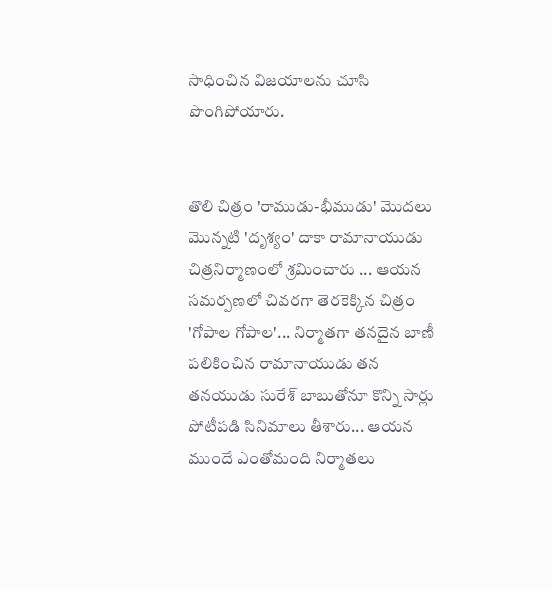సాధించిన విజయాలను చూసి పొంగిపోయారు.


తొలి చిత్రం 'రాముడు-భీముడు' మొదలు మొన్నటి 'దృశ్యం' దాకా రామానాయుడు చిత్రనిర్మాణంలో శ్రమించారు ... ఆయన సమర్పణలో చివరగా తెరకెక్కిన చిత్రం 'గోపాల గోపాల'... నిర్మాతగా తనదైన బాణీ పలికించిన రామానాయుడు తన తనయుడు సురేశ్ బాబుతోనూ కొన్ని సార్లు పోటీపడి సినిమాలు తీశారు... ఆయన ముందే ఎంతోమంది నిర్మాతలు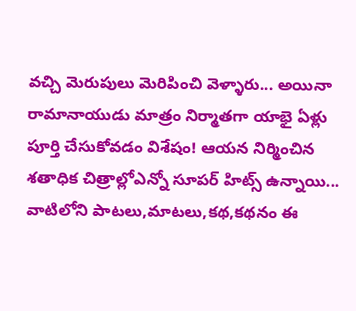వచ్చి మెరుపులు మెరిపించి వెళ్ళారు... అయినా రామానాయుడు మాత్రం నిర్మాతగా యాభై ఏళ్లు పూర్తి చేసుకోవడం విశేషం! ఆయన నిర్మించిన శతాధిక చిత్రాల్లోఎన్నో సూపర్ హిట్స్ ఉన్నాయి... వాటిలోని పాటలు,మాటలు,కథ,కథనం ఈ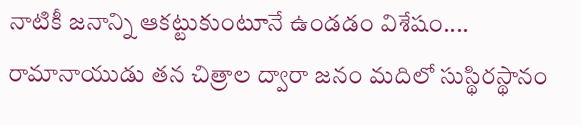నాటికీ జనాన్ని ఆకట్టుకుంటూనే ఉండడం విశేషం.... రామానాయుడు తన చిత్రాల ద్వారా జనం మదిలో సుస్థిరస్థానం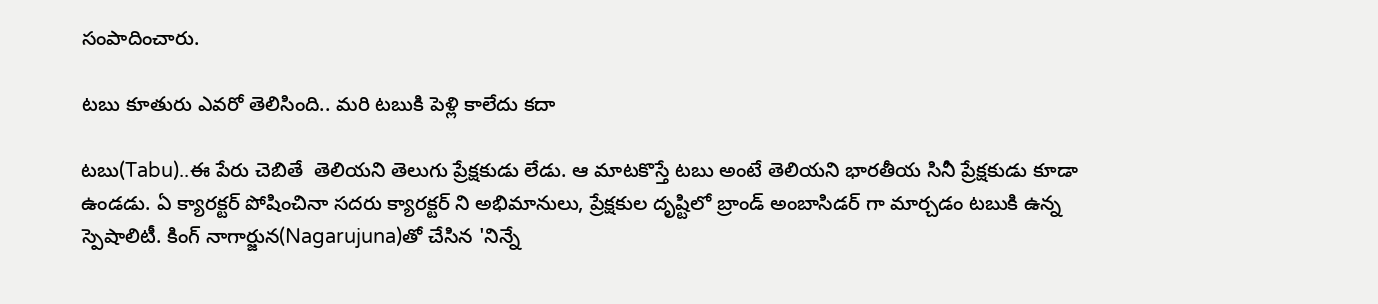సంపాదించారు.

టబు కూతురు ఎవరో తెలిసింది.. మరి టబుకి పెళ్లి కాలేదు కదా

టబు(Tabu)..ఈ పేరు చెబితే  తెలియని తెలుగు ప్రేక్షకుడు లేడు. ఆ మాటకొస్తే టబు అంటే తెలియని భారతీయ సినీ ప్రేక్షకుడు కూడా ఉండడు. ఏ క్యారక్టర్ పోషించినా సదరు క్యారక్టర్ ని అభిమానులు, ప్రేక్షకుల దృష్టిలో బ్రాండ్ అంబాసిడర్ గా మార్చడం టబుకి ఉన్న స్పెషాలిటీ. కింగ్ నాగార్జున(Nagarujuna)తో చేసిన 'నిన్నే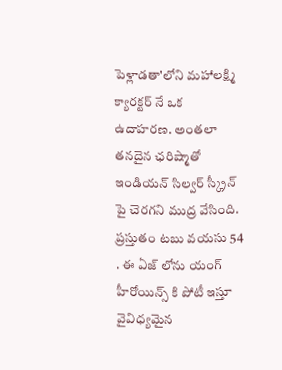పెళ్లాడతా'లోని మహాలక్ష్మి క్యారక్టర్ నే ఒక ఉదాహరణ. అంతలా తనదైన ఛరిష్మాతో ఇండియన్ సిల్వర్ స్క్రీన్ పై చెరగని ముద్ర వేసింది. ప్రస్తుతం టబు వయసు 54 . ఈ ఏజ్ లోను యంగ్ హీరోయిన్స్ కి పోటీ ఇస్తూ వైవిధ్యమైన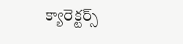క్యారెక్టర్స్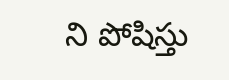ని పోషిస్తు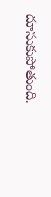దూసుకుపోతుంది.